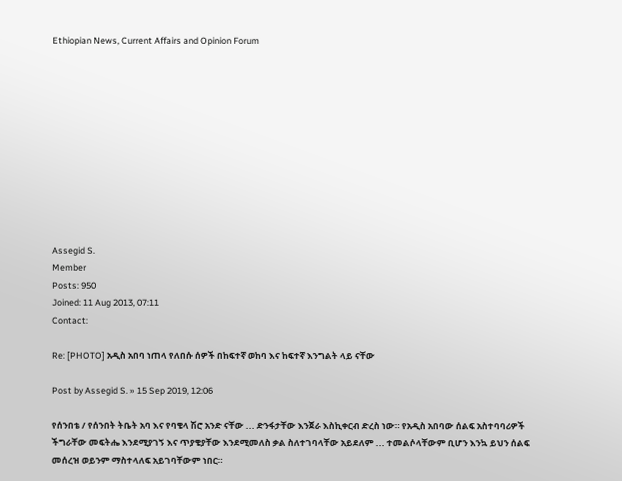Ethiopian News, Current Affairs and Opinion Forum











Assegid S.
Member
Posts: 950
Joined: 11 Aug 2013, 07:11
Contact:

Re: [PHOTO] አዲስ አበባ ነጠላ የለበሱ ሰዎች በከፍተኛ ወከባ እና ከፍተኛ እንግልት ላይ ናቸው

Post by Assegid S. » 15 Sep 2019, 12:06

የሰንበቴ / የሰንበት ትቤት አባ እና የባቄላ ሽሮ አንድ ናቸው ... ድንፋታቸው እንጀራ እስኪቀርብ ድረስ ነው። የአዲስ አበባው ሰልፍ አስተባባሪዎች ችግራቸው መፍትሔ እንደሚያገኝ እና ጥያቄያቸው እንደሚመለስ ቃል ስለተገባላቸው አይደለም ... ተመልሶላቸውም ቢሆን እንኳ ይህን ሰልፍ መሰረዝ ወይንም ማስተላለፍ አይገባቸውም ነበር።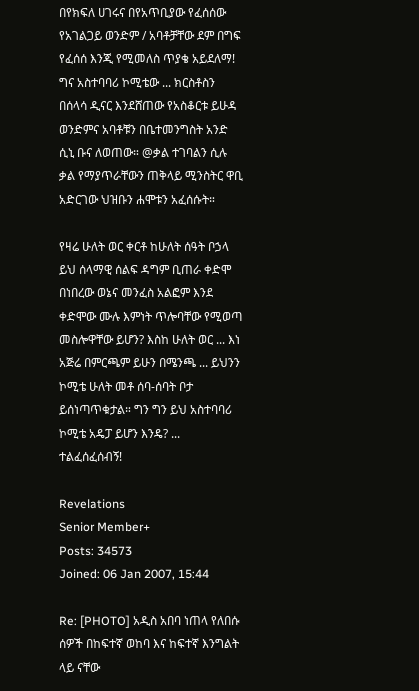በየክፍለ ሀገሩና በየአጥቢያው የፈሰሰው የአገልጋይ ወንድም / አባቶቻቸው ደም በግፍ የፈሰሰ እንጂ የሚመለስ ጥያቄ አይደለማ! ግና አስተባባሪ ኮሚቴው ... ክርስቶስን በሰላሳ ዲናር እንደሸጠው የአስቆርቱ ይሁዳ ወንድምና አባቶቹን በቤተመንግስት አንድ ሲኒ ቡና ለወጠው። @ቃል ተገባልን ሲሉ ቃል የማያጥራቸውን ጠቅላይ ሚንስትር ዋቢ አድርገው ህዝቡን ሐሞቱን አፈሰሱት።

የዛሬ ሁለት ወር ቀርቶ ከሁለት ሰዓት ቦኃላ ይህ ሰላማዊ ሰልፍ ዳግም ቢጠራ ቀድሞ በነበረው ወኔና መንፈስ አልፎም እንደ ቀድሞው ሙሉ እምነት ጥሎባቸው የሚወጣ መስሎዋቸው ይሆን? እስከ ሁለት ወር ... እነ አጅሬ በምርጫም ይሁን በሜንጫ ... ይህንን ኮሚቴ ሁለት መቶ ሰባ-ሰባት ቦታ ይሰነጣጥቁታል። ግን ግን ይህ አስተባባሪ ኮሚቴ አዴፓ ይሆን እንዴ? ... ተልፈሰፈሰብኝ!

Revelations
Senior Member+
Posts: 34573
Joined: 06 Jan 2007, 15:44

Re: [PHOTO] አዲስ አበባ ነጠላ የለበሱ ሰዎች በከፍተኛ ወከባ እና ከፍተኛ እንግልት ላይ ናቸው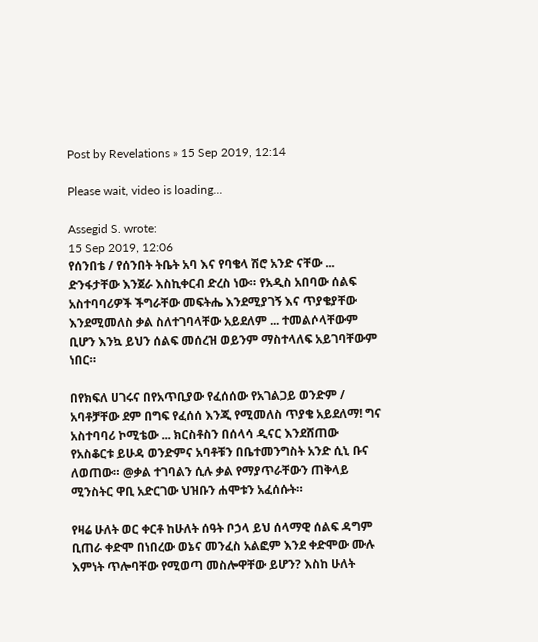Post by Revelations » 15 Sep 2019, 12:14

Please wait, video is loading...

Assegid S. wrote:
15 Sep 2019, 12:06
የሰንበቴ / የሰንበት ትቤት አባ እና የባቄላ ሽሮ አንድ ናቸው ... ድንፋታቸው እንጀራ እስኪቀርብ ድረስ ነው። የአዲስ አበባው ሰልፍ አስተባባሪዎች ችግራቸው መፍትሔ እንደሚያገኝ እና ጥያቄያቸው እንደሚመለስ ቃል ስለተገባላቸው አይደለም ... ተመልሶላቸውም ቢሆን እንኳ ይህን ሰልፍ መሰረዝ ወይንም ማስተላለፍ አይገባቸውም ነበር።

በየክፍለ ሀገሩና በየአጥቢያው የፈሰሰው የአገልጋይ ወንድም / አባቶቻቸው ደም በግፍ የፈሰሰ እንጂ የሚመለስ ጥያቄ አይደለማ! ግና አስተባባሪ ኮሚቴው ... ክርስቶስን በሰላሳ ዲናር እንደሸጠው የአስቆርቱ ይሁዳ ወንድምና አባቶቹን በቤተመንግስት አንድ ሲኒ ቡና ለወጠው። @ቃል ተገባልን ሲሉ ቃል የማያጥራቸውን ጠቅላይ ሚንስትር ዋቢ አድርገው ህዝቡን ሐሞቱን አፈሰሱት።

የዛሬ ሁለት ወር ቀርቶ ከሁለት ሰዓት ቦኃላ ይህ ሰላማዊ ሰልፍ ዳግም ቢጠራ ቀድሞ በነበረው ወኔና መንፈስ አልፎም እንደ ቀድሞው ሙሉ እምነት ጥሎባቸው የሚወጣ መስሎዋቸው ይሆን? እስከ ሁለት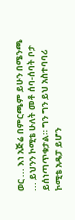ወር ... እነ አጅሬ በምርጫም ይሁን በሜንጫ ... ይህንን ኮሚቴ ሁለት መቶ ሰባ-ሰባት ቦታ ይሰነጣጥቁታል። ግን ግን ይህ አስተባባሪ ኮሚቴ አዴፓ ይሆን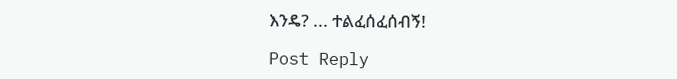እንዴ? ... ተልፈሰፈሰብኝ!

Post Reply